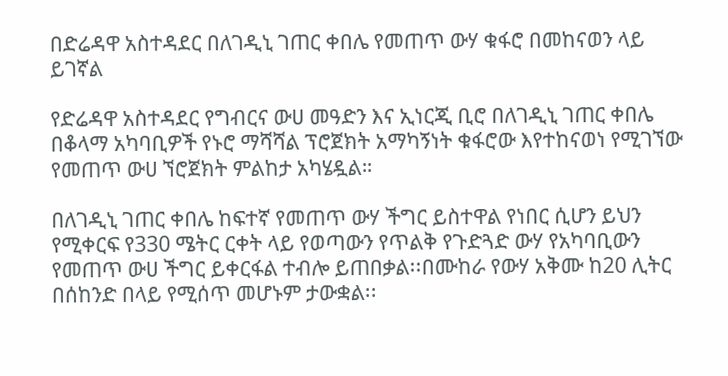በድሬዳዋ አስተዳደር በለገዲኒ ገጠር ቀበሌ የመጠጥ ውሃ ቁፋሮ በመከናወን ላይ ይገኛል

የድሬዳዋ አስተዳደር የግብርና ውሀ መዓድን እና ኢነርጂ ቢሮ በለገዲኒ ገጠር ቀበሌ በቆላማ አካባቢዎች የኑሮ ማሻሻል ፕሮጀክት አማካኝነት ቁፋሮው እየተከናወነ የሚገኘው የመጠጥ ውሀ ኘሮጀክት ምልከታ አካሄዷል።

በለገዲኒ ገጠር ቀበሌ ከፍተኛ የመጠጥ ውሃ ችግር ይስተዋል የነበር ሲሆን ይህን የሚቀርፍ የ330 ሜትር ርቀት ላይ የወጣውን የጥልቅ የጉድጓድ ውሃ የአካባቢውን የመጠጥ ውሀ ችግር ይቀርፋል ተብሎ ይጠበቃል፡፡በሙከራ የውሃ አቅሙ ከ20 ሊትር በሰከንድ በላይ የሚሰጥ መሆኑም ታውቋል፡፡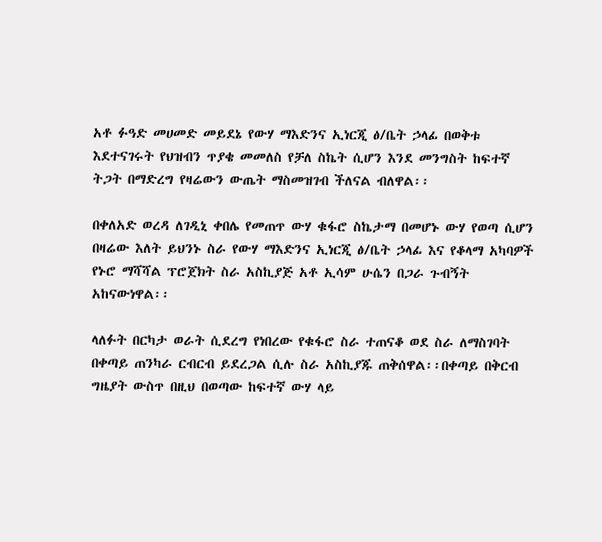አቶ ፉዓድ መሀመድ መይደኔ የውሃ ማእድንና ኢነርጂ ፅ/ቤት ኃላፊ በወቅቱ እደተናገሩት የህዝብን ጥያቄ መመለስ የቻለ ስኬት ሲሆን እንደ መንግስት ከፍተኛ ትጋት በማድረግ የዛሬውን ውጤት ማስመዝገብ ችለናል ብለዋል፡፡

በቀለአድ ወረዳ ለገዲኒ ቀበሌ የመጠጥ ውሃ ቁፋሮ ስኬታማ በመሆኑ ውሃ የወጣ ሲሆን በዛሬው እለት ይህንኑ ስራ የውሃ ማእድንና ኢነርጂ ፅ/ቤት ኃላፊ እና የቆላማ አካባዎች የኑሮ ማሻሻል ፕሮጀክት ስራ አስኪያጅ አቶ ኢሳም ሁሴን በጋራ ጉብኝት አከናውነዋል፡፡

ላለፉት በርካታ ወራት ሲደረግ የነበረው የቁፋሮ ስራ ተጠናቆ ወደ ስራ ለማስገባት በቀጣይ ጠንካራ ርብርብ ይደረጋል ሲሉ ስራ አስኪያጁ ጠቅሰዋል፡፡በቀጣይ በቅርብ ግዜያት ውስጥ በዚህ በወጣው ከፍተኛ ውሃ ላይ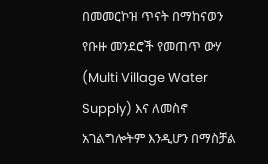በመመርኮዝ ጥናት በማከናወን የቡዙ መንደሮች የመጠጥ ውሃ (Multi Village Water Supply) እና ለመስኖ አገልግሎትም እንዲሆን በማስቻል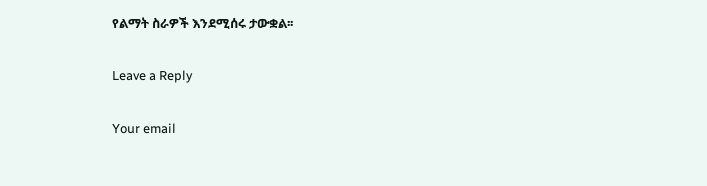የልማት ስራዎች እንደሚሰሩ ታውቋል፡፡

Leave a Reply

Your email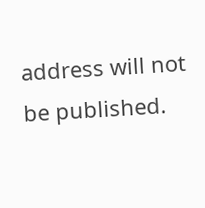address will not be published.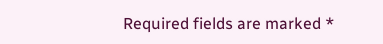Required fields are marked *